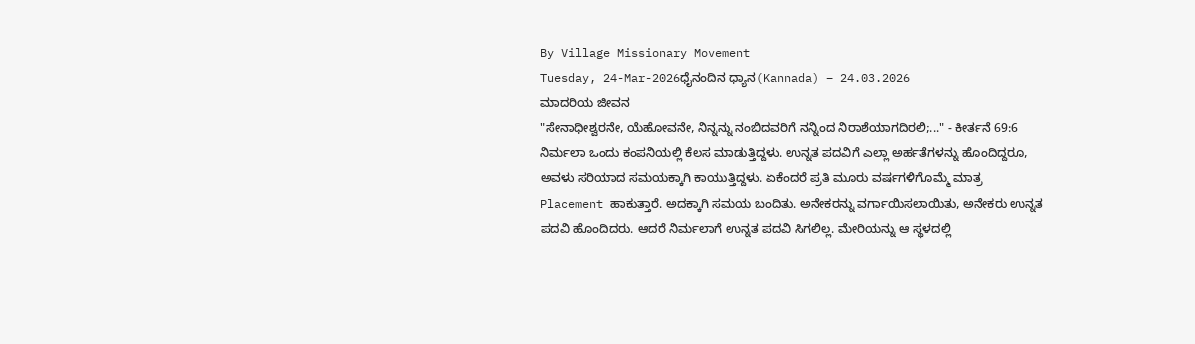By Village Missionary Movement
Tuesday, 24-Mar-2026ಧೈನಂದಿನ ಧ್ಯಾನ(Kannada) – 24.03.2026
ಮಾದರಿಯ ಜೀವನ
"ಸೇನಾಧೀಶ್ವರನೇ, ಯೆಹೋವನೇ, ನಿನ್ನನ್ನು ನಂಬಿದವರಿಗೆ ನನ್ನಿಂದ ನಿರಾಶೆಯಾಗದಿರಲಿ;..." - ಕೀರ್ತನೆ 69:6
ನಿರ್ಮಲಾ ಒಂದು ಕಂಪನಿಯಲ್ಲಿ ಕೆಲಸ ಮಾಡುತ್ತಿದ್ದಳು. ಉನ್ನತ ಪದವಿಗೆ ಎಲ್ಲಾ ಅರ್ಹತೆಗಳನ್ನು ಹೊಂದಿದ್ದರೂ, ಅವಳು ಸರಿಯಾದ ಸಮಯಕ್ಕಾಗಿ ಕಾಯುತ್ತಿದ್ದಳು. ಏಕೆಂದರೆ ಪ್ರತಿ ಮೂರು ವರ್ಷಗಳಿಗೊಮ್ಮೆ ಮಾತ್ರ Placement ಹಾಕುತ್ತಾರೆ. ಅದಕ್ಕಾಗಿ ಸಮಯ ಬಂದಿತು. ಅನೇಕರನ್ನು ವರ್ಗಾಯಿಸಲಾಯಿತು, ಅನೇಕರು ಉನ್ನತ ಪದವಿ ಹೊಂದಿದರು. ಆದರೆ ನಿರ್ಮಲಾಗೆ ಉನ್ನತ ಪದವಿ ಸಿಗಲಿಲ್ಲ. ಮೇರಿಯನ್ನು ಆ ಸ್ಥಳದಲ್ಲಿ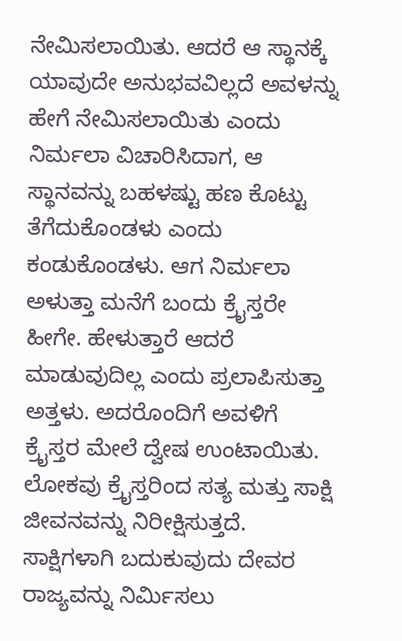ನೇಮಿಸಲಾಯಿತು. ಆದರೆ ಆ ಸ್ಥಾನಕ್ಕೆ ಯಾವುದೇ ಅನುಭವವಿಲ್ಲದೆ ಅವಳನ್ನು ಹೇಗೆ ನೇಮಿಸಲಾಯಿತು ಎಂದು ನಿರ್ಮಲಾ ವಿಚಾರಿಸಿದಾಗ, ಆ ಸ್ಥಾನವನ್ನು ಬಹಳಷ್ಟು ಹಣ ಕೊಟ್ಟು ತೆಗೆದುಕೊಂಡಳು ಎಂದು ಕಂಡುಕೊಂಡಳು. ಆಗ ನಿರ್ಮಲಾ ಅಳುತ್ತಾ ಮನೆಗೆ ಬಂದು ಕ್ರೈಸ್ತರೇ ಹೀಗೇ. ಹೇಳುತ್ತಾರೆ ಆದರೆ ಮಾಡುವುದಿಲ್ಲ ಎಂದು ಪ್ರಲಾಪಿಸುತ್ತಾ ಅತ್ತಳು. ಅದರೊಂದಿಗೆ ಅವಳಿಗೆ ಕ್ರೈಸ್ತರ ಮೇಲೆ ದ್ವೇಷ ಉಂಟಾಯಿತು. ಲೋಕವು ಕ್ರೈಸ್ತರಿಂದ ಸತ್ಯ ಮತ್ತು ಸಾಕ್ಷಿ ಜೀವನವನ್ನು ನಿರೀಕ್ಷಿಸುತ್ತದೆ. ಸಾಕ್ಷಿಗಳಾಗಿ ಬದುಕುವುದು ದೇವರ ರಾಜ್ಯವನ್ನು ನಿರ್ಮಿಸಲು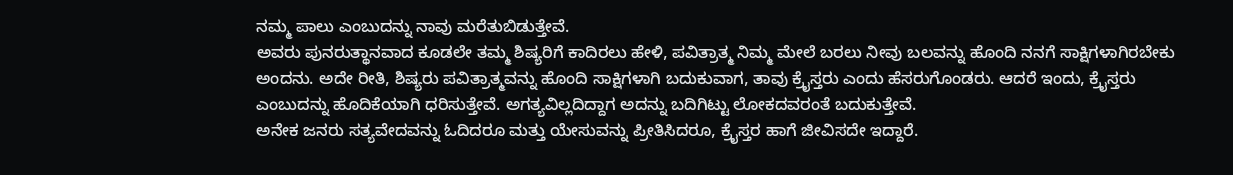ನಮ್ಮ ಪಾಲು ಎಂಬುದನ್ನು ನಾವು ಮರೆತುಬಿಡುತ್ತೇವೆ.
ಅವರು ಪುನರುತ್ಥಾನವಾದ ಕೂಡಲೇ ತಮ್ಮ ಶಿಷ್ಯರಿಗೆ ಕಾದಿರಲು ಹೇಳಿ, ಪವಿತ್ರಾತ್ಮ ನಿಮ್ಮ ಮೇಲೆ ಬರಲು ನೀವು ಬಲವನ್ನು ಹೊಂದಿ ನನಗೆ ಸಾಕ್ಷಿಗಳಾಗಿರಬೇಕು ಅಂದನು. ಅದೇ ರೀತಿ, ಶಿಷ್ಯರು ಪವಿತ್ರಾತ್ಮವನ್ನು ಹೊಂದಿ ಸಾಕ್ಷಿಗಳಾಗಿ ಬದುಕುವಾಗ, ತಾವು ಕ್ರೈಸ್ತರು ಎಂದು ಹೆಸರುಗೊಂಡರು. ಆದರೆ ಇಂದು, ಕ್ರೈಸ್ತರು ಎಂಬುದನ್ನು ಹೊದಿಕೆಯಾಗಿ ಧರಿಸುತ್ತೇವೆ. ಅಗತ್ಯವಿಲ್ಲದಿದ್ದಾಗ ಅದನ್ನು ಬದಿಗಿಟ್ಟು ಲೋಕದವರಂತೆ ಬದುಕುತ್ತೇವೆ.
ಅನೇಕ ಜನರು ಸತ್ಯವೇದವನ್ನು ಓದಿದರೂ ಮತ್ತು ಯೇಸುವನ್ನು ಪ್ರೀತಿಸಿದರೂ, ಕ್ರೈಸ್ತರ ಹಾಗೆ ಜೀವಿಸದೇ ಇದ್ದಾರೆ.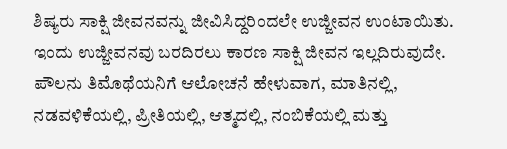ಶಿಷ್ಯರು ಸಾಕ್ಷಿ ಜೀವನವನ್ನು ಜೀವಿಸಿದ್ದರಿಂದಲೇ ಉಜ್ಜೀವನ ಉಂಟಾಯಿತು. ಇಂದು ಉಜ್ಜೀವನವು ಬರದಿರಲು ಕಾರಣ ಸಾಕ್ಷಿ ಜೀವನ ಇಲ್ಲದಿರುವುದೇ. ಪೌಲನು ತಿಮೊಥೆಯನಿಗೆ ಆಲೋಚನೆ ಹೇಳುವಾಗ, ಮಾತಿನಲ್ಲಿ, ನಡವಳಿಕೆಯಲ್ಲಿ, ಪ್ರೀತಿಯಲ್ಲಿ, ಆತ್ಮದಲ್ಲಿ, ನಂಬಿಕೆಯಲ್ಲಿ ಮತ್ತು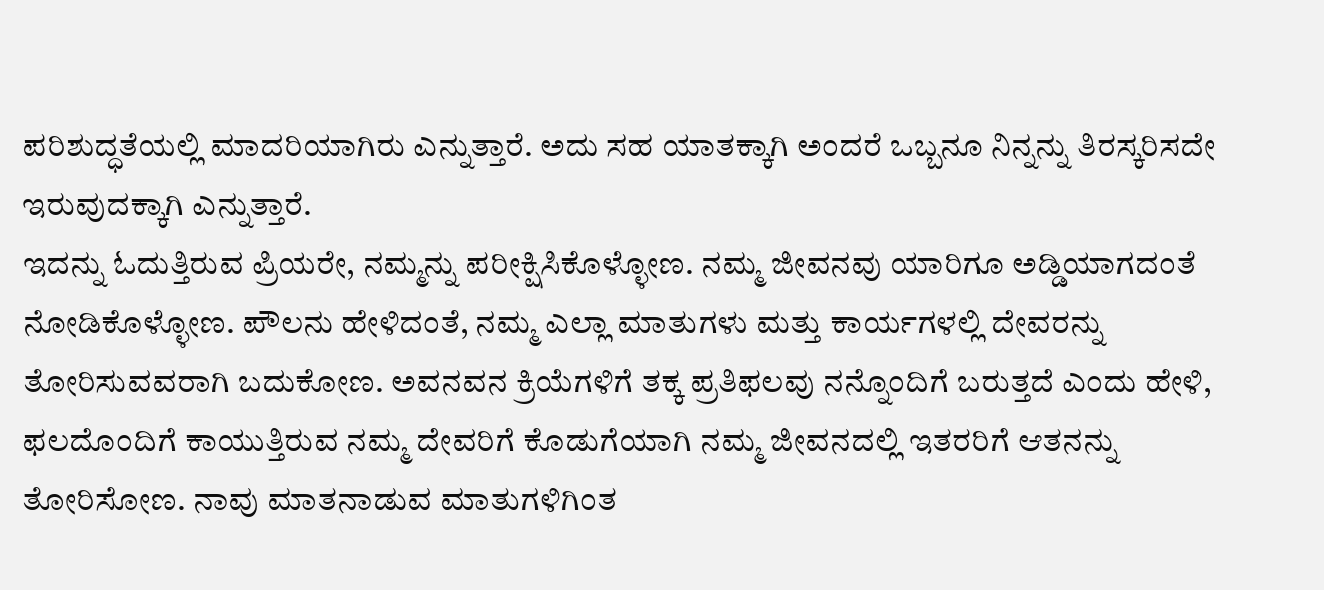ಪರಿಶುದ್ಧತೆಯಲ್ಲಿ ಮಾದರಿಯಾಗಿರು ಎನ್ನುತ್ತಾರೆ. ಅದು ಸಹ ಯಾತಕ್ಕಾಗಿ ಅಂದರೆ ಒಬ್ಬನೂ ನಿನ್ನನ್ನು ತಿರಸ್ಕರಿಸದೇ ಇರುವುದಕ್ಕಾಗಿ ಎನ್ನುತ್ತಾರೆ.
ಇದನ್ನು ಓದುತ್ತಿರುವ ಪ್ರಿಯರೇ, ನಮ್ಮನ್ನು ಪರೀಕ್ಷಿಸಿಕೊಳ್ಳೋಣ. ನಮ್ಮ ಜೀವನವು ಯಾರಿಗೂ ಅಡ್ಡಿಯಾಗದಂತೆ ನೋಡಿಕೊಳ್ಳೋಣ. ಪೌಲನು ಹೇಳಿದಂತೆ, ನಮ್ಮ ಎಲ್ಲಾ ಮಾತುಗಳು ಮತ್ತು ಕಾರ್ಯಗಳಲ್ಲಿ ದೇವರನ್ನು ತೋರಿಸುವವರಾಗಿ ಬದುಕೋಣ. ಅವನವನ ಕ್ರಿಯೆಗಳಿಗೆ ತಕ್ಕ ಪ್ರತಿಫಲವು ನನ್ನೊಂದಿಗೆ ಬರುತ್ತದೆ ಎಂದು ಹೇಳಿ, ಫಲದೊಂದಿಗೆ ಕಾಯುತ್ತಿರುವ ನಮ್ಮ ದೇವರಿಗೆ ಕೊಡುಗೆಯಾಗಿ ನಮ್ಮ ಜೀವನದಲ್ಲಿ ಇತರರಿಗೆ ಆತನನ್ನು ತೋರಿಸೋಣ. ನಾವು ಮಾತನಾಡುವ ಮಾತುಗಳಿಗಿಂತ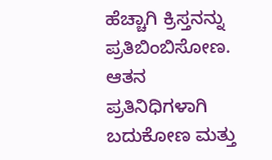ಹೆಚ್ಚಾಗಿ ಕ್ರಿಸ್ತನನ್ನು ಪ್ರತಿಬಿಂಬಿಸೋಣ. ಆತನ ಪ್ರತಿನಿಧಿಗಳಾಗಿ ಬದುಕೋಣ ಮತ್ತು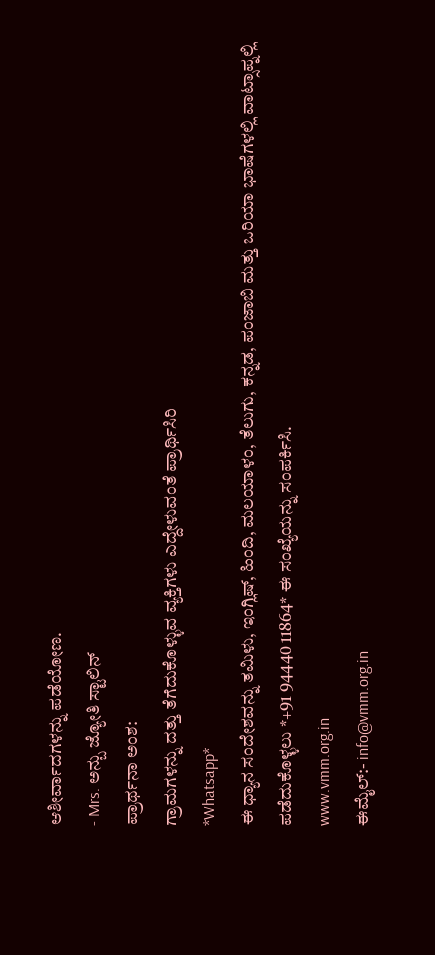ಆಶೀರ್ವಾದಗಳನ್ನು ಪಡೆಯೋಣ.
- Mrs. ಅನ್ಬು ಜ್ಯೋತಿ ಸ್ಟಾಲಿನ್
ಪ್ರಾರ್ಥನಾ ಅಂಶ:
ಗ್ರಾಮಗಳನ್ನು ದತ್ತು ತೆಗೆದುಕೊಳ್ಳುವ ವ್ಯಕ್ತಿಗಳು ಎದ್ದೇಳುವಂತೆ ಪ್ರಾರ್ಥಿಸಿರಿ
*Whatsapp*
ಈ ಧ್ಯಾನ ಸಂದೇಶವನ್ನು ತಮಿಳು, ಇಂಗ್ಲಿಷ್, ಹಿಂದಿ, ಮಲಯಾಳಂ, ತೆಲುಗು, ಕನ್ನಡ, ಪಂಜಾಬಿ ಮತ್ತು ಒರಿಯಾ ಭಾಷೆಗಳಲ್ಲಿ ವಾಟ್ಸಾಪ್ನಲ್ಲಿ ಪಡೆದುಕೊಳ್ಳಲು *+91 94440 11864* ಈ ಸಂಖ್ಯೆಯನ್ನು ಸಂಪರ್ಕಿಸಿ.
www.vmm.org.in
ಈಮೈಲ್:- info@vmm.org.in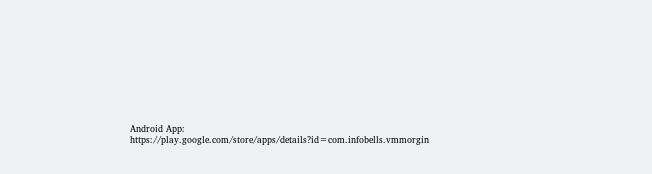Android App: https://play.google.com/store/apps/details?id=com.infobells.vmmorgin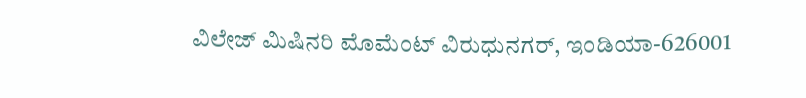ವಿಲೇಜ್ ಮಿಷಿನರಿ ಮೊಮೆಂಟ್ ವಿರುಧುನಗರ್, ಇಂಡಿಯಾ-626001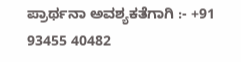ಪ್ರಾರ್ಥನಾ ಅವಶ್ಯಕತೆಗಾಗಿ :- +91 93455 40482